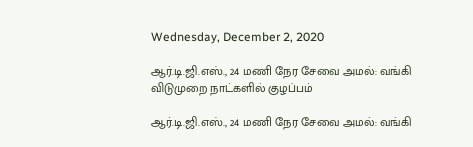Wednesday, December 2, 2020

ஆர்.டி.ஜி.எஸ்., 24 மணி நேர சேவை அமல்: வங்கி விடுமுறை நாட்களில் குழப்பம்

ஆர்.டி.ஜி.எஸ்., 24 மணி நேர சேவை அமல்: வங்கி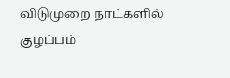விடுமுறை நாட்களில் குழப்பம்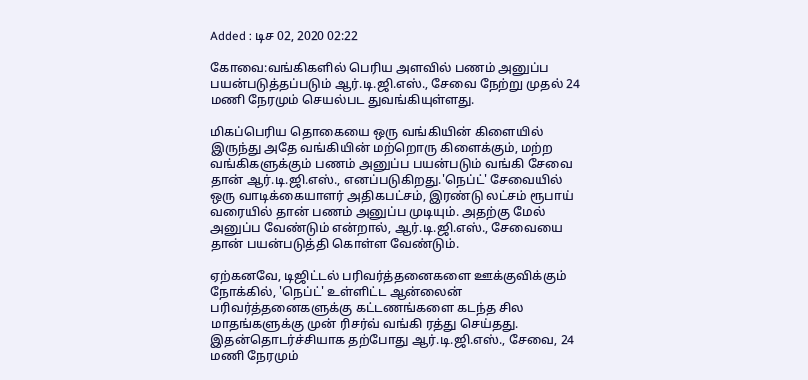Added : டிச 02, 2020 02:22

கோவை:வங்கிகளில் பெரிய அளவில் பணம் அனுப்ப பயன்படுத்தப்படும் ஆர்.டி.ஜி.எஸ்., சேவை நேற்று முதல் 24 மணி நேரமும் செயல்பட துவங்கியுள்ளது.

மிகப்பெரிய தொகையை ஒரு வங்கியின் கிளையில் இருந்து அதே வங்கியின் மற்றொரு கிளைக்கும், மற்ற வங்கிகளுக்கும் பணம் அனுப்ப பயன்படும் வங்கி சேவை தான் ஆர்.டி.ஜி.எஸ்., எனப்படுகிறது.'நெப்ட்' சேவையில் ஒரு வாடிக்கையாளர் அதிகபட்சம், இரண்டு லட்சம் ரூபாய் வரையில் தான் பணம் அனுப்ப முடியும். அதற்கு மேல் அனுப்ப வேண்டும் என்றால், ஆர்.டி.ஜி.எஸ்., சேவையை தான் பயன்படுத்தி கொள்ள வேண்டும்.

ஏற்கனவே, டிஜிட்டல் பரிவர்த்தனைகளை ஊக்குவிக்கும் நோக்கில், 'நெப்ட்' உள்ளிட்ட ஆன்லைன் பரிவர்த்தனைகளுக்கு கட்டணங்களை கடந்த சில மாதங்களுக்கு முன் ரிசர்வ் வங்கி ரத்து செய்தது. இதன்தொடர்ச்சியாக தற்போது ஆர்.டி.ஜி.எஸ்., சேவை, 24 மணி நேரமும்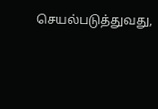செயல்படுத்துவது,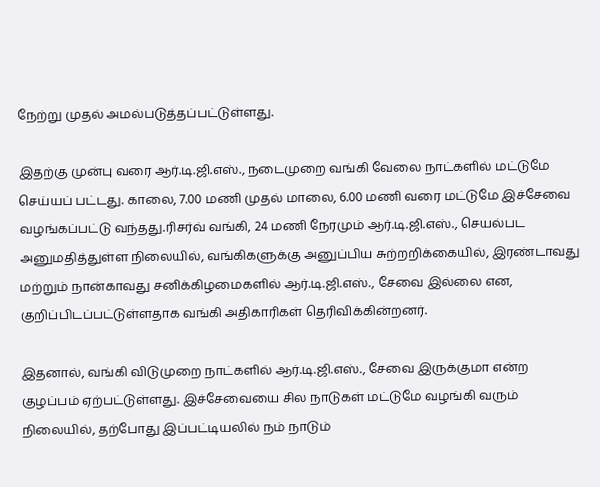நேற்று முதல் அமல்படுத்தப்பட்டுள்ளது.

இதற்கு முன்பு வரை ஆர்.டி.ஜி.எஸ்., நடைமுறை வங்கி வேலை நாட்களில் மட்டுமே செய்யப் பட்டது. காலை, 7.00 மணி முதல் மாலை, 6.00 மணி வரை மட்டுமே இச்சேவை வழங்கப்பட்டு வந்தது.ரிசர்வ் வங்கி, 24 மணி நேரமும் ஆர்.டி.ஜி.எஸ்., செயல்பட அனுமதித்துள்ள நிலையில், வங்கிகளுக்கு அனுப்பிய சுற்றறிக்கையில், இரண்டாவது மற்றும் நான்காவது சனிக்கிழமைகளில் ஆர்.டி.ஜி.எஸ்., சேவை இல்லை என, குறிப்பிடப்பட்டுள்ளதாக வங்கி அதிகாரிகள் தெரிவிக்கின்றனர்.

இதனால், வங்கி விடுமுறை நாட்களில் ஆர்.டி.ஜி.எஸ்., சேவை இருக்குமா என்ற குழப்பம் ஏற்பட்டுள்ளது. இச்சேவையை சில நாடுகள் மட்டுமே வழங்கி வரும் நிலையில், தற்போது இப்பட்டியலில் நம் நாடும்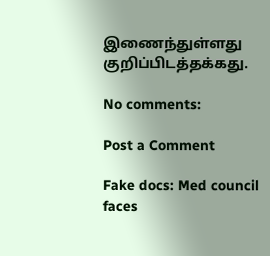இணைந்துள்ளது குறிப்பிடத்தக்கது.

No comments:

Post a Comment

Fake docs: Med council faces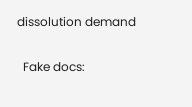dissolution demand

  Fake docs: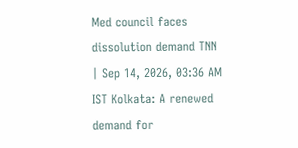Med council faces   dissolution demand TNN | Sep 14, 2026, 03:36 AM IST Kolkata: A renewed demand for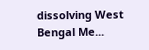dissolving West Bengal Me...